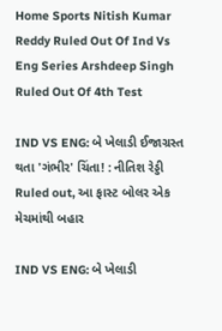Home Sports Nitish Kumar Reddy Ruled Out Of Ind Vs Eng Series Arshdeep Singh Ruled Out Of 4th Test

IND VS ENG: બે ખેલાડી ઈજાગ્રસ્ત થતા 'ગંભીર' ચિંતા! : નીતિશ રેડ્ડી Ruled out, આ ફાસ્ટ બોલર એક મેચમાંથી બહાર

IND VS ENG: બે ખેલાડી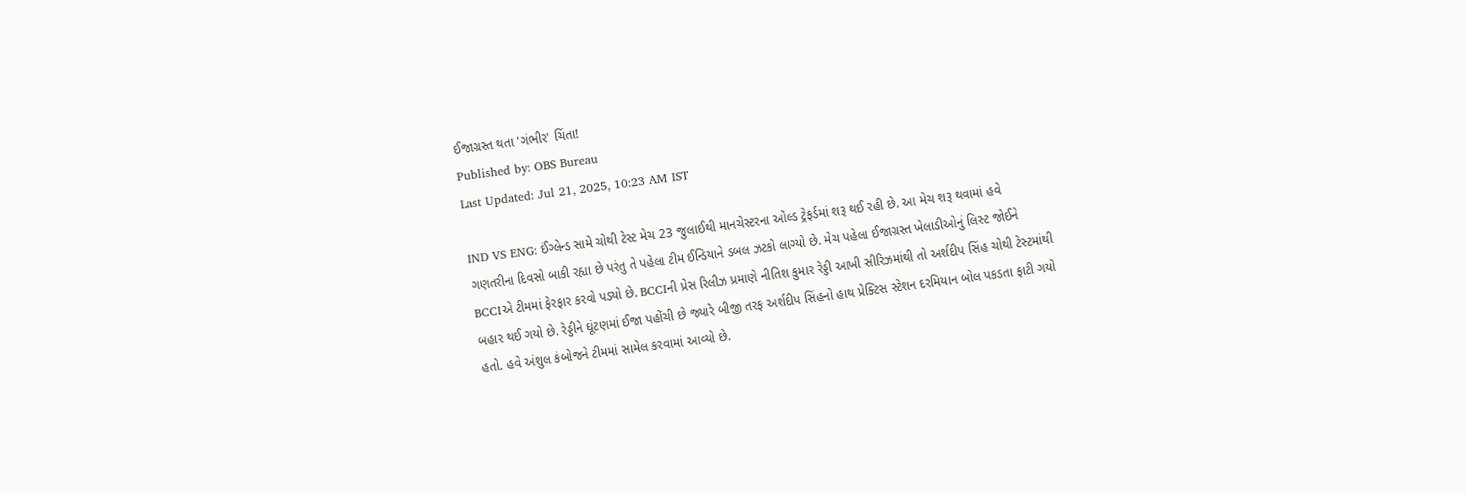ઈજાગ્રસ્ત થતા 'ગંભીર' ચિંતા!
Published by: OBS Bureau
Last Updated: Jul 21, 2025, 10:23 AM IST

IND VS ENG: ઈંગ્લેન્ડ સામે ચોથી ટેસ્ટ મેચ 23 જુલાઈથી માનચેસ્ટરના ઓલ્ડ ટ્રેફર્ડમાં શરૂ થઈ રહી છે. આ મેચ શરૂ થવામાં હવે ગણતરીના દિવસો બાકી રહ્યા છે પરંતુ તે પહેલા ટીમ ઈન્ડિયાને ડબલ ઝટકો લાગ્યો છે. મેચ પહેલા ઈજાગ્રસ્ત ખેલાડીઓનું લિસ્ટ જોઈને BCCIએ ટીમમાં ફેરફાર કરવો પડ્યો છે. BCCIની પ્રેસ રિલીઝ પ્રમાણે નીતિશ કુમાર રેડ્ડી આખી સીરિઝમાંથી તો અર્શદીપ સિંહ ચોથી ટેસ્ટમાંથી બહાર થઈ ગયો છે. રેડ્ડીને ઘૂંટણમાં ઈજા પહોંચી છે જ્યારે બીજી તરફ અર્શદીપ સિંહનો હાથ પ્રેક્ટિસ સ્ટેશન દરમિયાન બોલ પકડતા ફાટી ગયો હતો. હવે અંશુલ કંબોજને ટીમમાં સામેલ કરવામાં આવ્યો છે.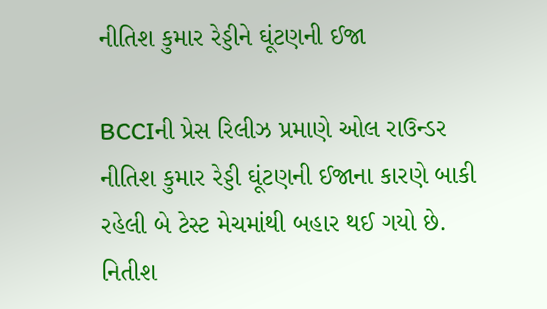નીતિશ કુમાર રેડ્ડીને ઘૂંટણની ઈજા

BCCIની પ્રેસ રિલીઝ પ્રમાણે ઓલ રાઉન્ડર નીતિશ કુમાર રેડ્ડી ઘૂંટણની ઈજાના કારણે બાકી રહેલી બે ટેસ્ટ મેચમાંથી બહાર થઈ ગયો છે. નિતીશ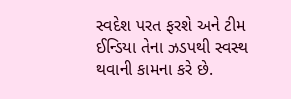સ્વદેશ પરત ફરશે અને ટીમ ઈન્ડિયા તેના ઝડપથી સ્વસ્થ થવાની કામના કરે છે.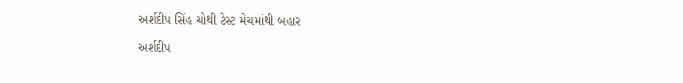અર્શદીપ સિંહ ચોથી ટેસ્ટ મેચમાંથી બહાર

અર્શદીપ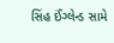સિંહ ઈંગ્લેન્ડ સામે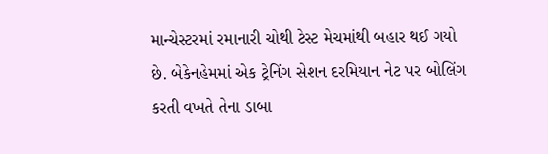માન્ચેસ્ટરમાં રમાનારી ચોથી ટેસ્ટ મેચમાંથી બહાર થઈ ગયો છે. બેકેનહેમમાં એક ટ્રેનિંગ સેશન દરમિયાન નેટ પર બોલિંગ કરતી વખતે તેના ડાબા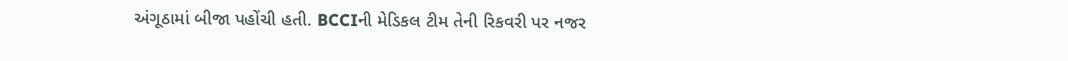અંગૂઠામાં બીજા પહોંચી હતી. BCCIની મેડિકલ ટીમ તેની રિકવરી પર નજર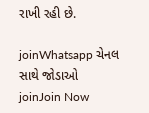રાખી રહી છે.

joinWhatsapp ચેનલ સાથે જોડાઓ
joinJoin Now